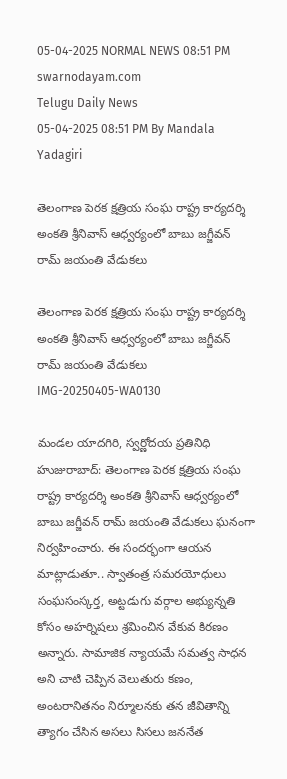05-04-2025 NORMAL NEWS 08:51 PM
swarnodayam.com
Telugu Daily News
05-04-2025 08:51 PM By Mandala Yadagiri

తెలంగాణ పెరక క్షత్రియ సంఘ రాష్ట్ర కార్యదర్శి అంకతి శ్రీనివాస్ ఆధ్వర్యంలో బాబు జగ్జీవన్ రామ్ జయంతి వేడుకలు

తెలంగాణ పెరక క్షత్రియ సంఘ రాష్ట్ర కార్యదర్శి అంకతి శ్రీనివాస్ ఆధ్వర్యంలో బాబు జగ్జీవన్ రామ్ జయంతి వేడుకలు
IMG-20250405-WA0130

మండల యాదగిరి, స్వర్ణోదయ ప్రతినిధి హుజురాబాద్: తెలంగాణ పెరక క్షత్రియ సంఘ రాష్ట్ర కార్యదర్శి అంకతి శ్రీనివాస్ ఆధ్వర్యంలో బాబు జగ్జీవన్ రామ్ జయంతి వేడుకలు ఘనంగా నిర్వహించారు. ఈ సందర్భంగా ఆయన మాట్లాడుతూ.. స్వాతంత్ర సమరయోధులు సంఘసంస్కర్త, అట్టడుగు వర్గాల అభ్యున్నతి కోసం అహర్నిషలు శ్రమించిన వేకువ కిరణం అన్నారు. సామాజిక న్యాయమే సమత్వ సాధన అని చాటి చెప్పిన వెలుతురు కణం, అంటరానితనం నిర్మూలనకు తన జీవితాన్ని త్యాగం చేసిన అసలు సిసలు జననేత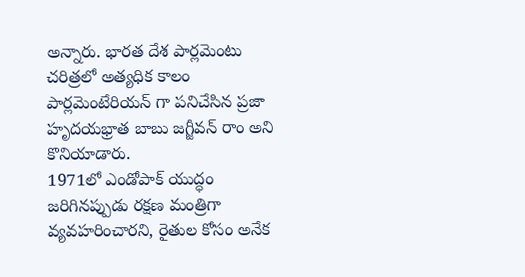అన్నారు. భారత దేశ పార్లమెంటు చరిత్రలో అత్యధిక కాలం పార్లమెంటేరియన్ గా పనిచేసిన ప్రజా హృదయభ్రాత బాబు జగ్జీవన్ రాం అని కొనియాడారు.
1971లో ఎండోపాక్ యుద్ధం జరిగినప్పుడు రక్షణ మంత్రిగా వ్యవహరించారని, రైతుల కోసం అనేక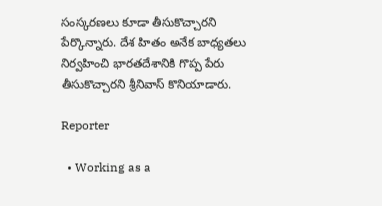సంస్కరణలు కూడా తీసుకొచ్చారని పేర్కొన్నారు. దేశ హితం అనేక బాధ్యతలు నిర్వహించి భారతదేశానికి గొప్ప పేరు తీసుకొచ్చారని శ్రీనివాస్ కొనియాడారు.

Reporter

  • Working as a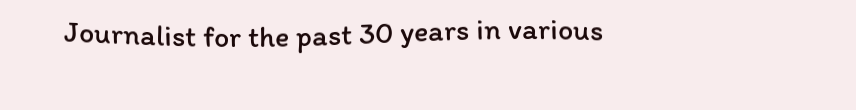Journalist for the past 30 years in various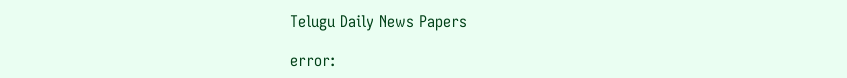Telugu Daily News Papers

error: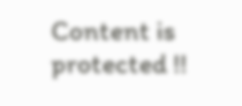Content is protected !!